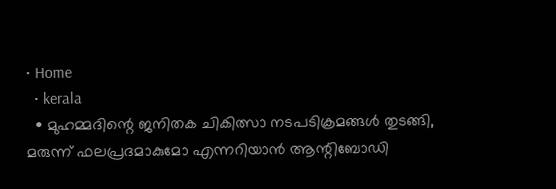• Home
  • kerala
  • മുഹമ്മദിന്റെ ജനിതക ചികിത്സാ നടപടിക്രമങ്ങള്‍ തുടങ്ങി, മരുന്ന് ഫലപ്രദമാകുമോ എന്നറിയാൻ ആന്റിബോഡി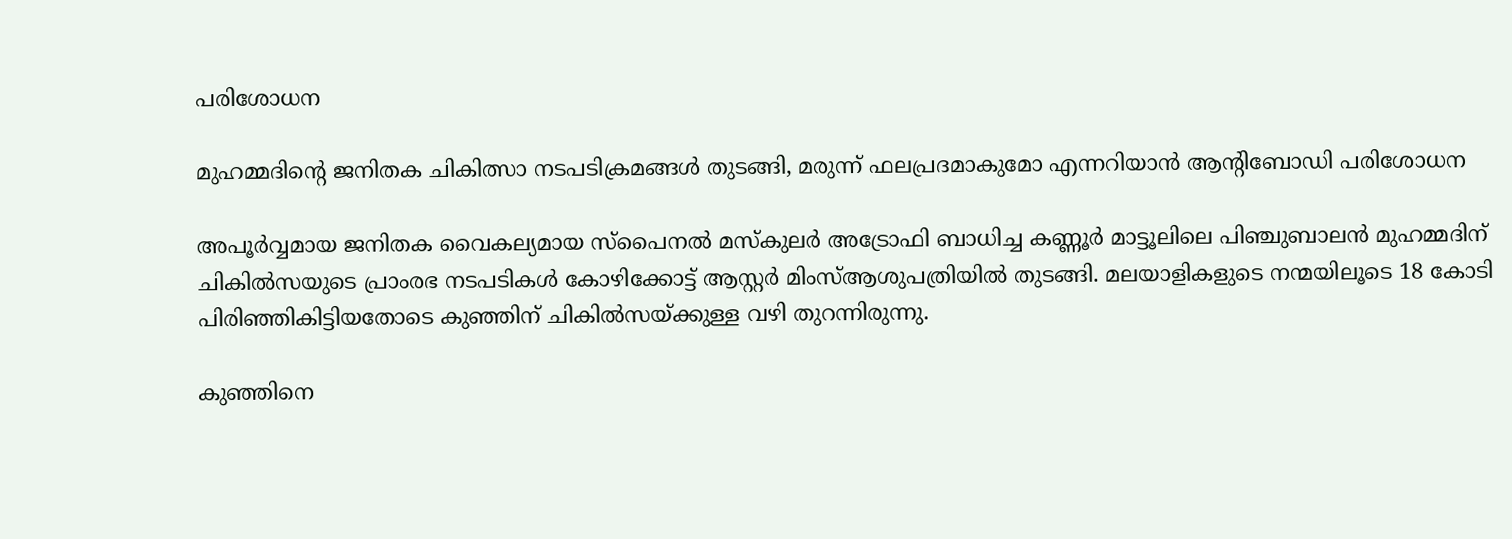പരിശോധന

മുഹമ്മദിന്റെ ജനിതക ചികിത്സാ നടപടിക്രമങ്ങള്‍ തുടങ്ങി, മരുന്ന് ഫലപ്രദമാകുമോ എന്നറിയാൻ ആന്റിബോഡി പരിശോധന

അപൂര്‍വ്വമായ ജനിതക വൈകല്യമായ സ്‌പൈനല്‍ മസ്‌കുലര്‍ അട്രോഫി ബാധിച്ച കണ്ണൂര്‍ മാട്ടൂലിലെ പിഞ്ചുബാലന്‍ മുഹമ്മദിന് ചികില്‍സയുടെ പ്രാംരഭ നടപടികള്‍ കോഴിക്കോട്ട് ആസ്റ്റര്‍ മിംസ്ആശുപത്രിയില്‍ തുടങ്ങി. മലയാളികളുടെ നന്മയിലൂടെ 18 കോടി പിരിഞ്ഞികിട്ടിയതോടെ കുഞ്ഞിന് ചികില്‍സയ്ക്കുള്ള വഴി തുറന്നിരുന്നു.

കുഞ്ഞിനെ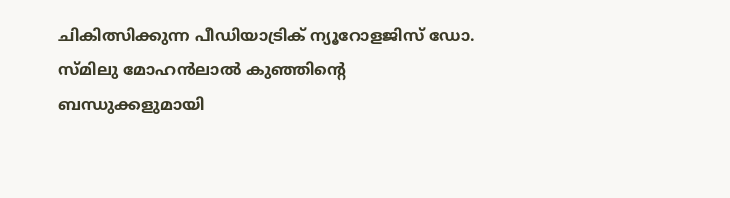ചികിത്സിക്കുന്ന പീഡിയാട്രിക് ന്യൂറോളജിസ് ഡോ. സ്മിലു മോഹന്‍ലാല്‍ കുഞ്ഞിന്റെ ബന്ധുക്കളുമായി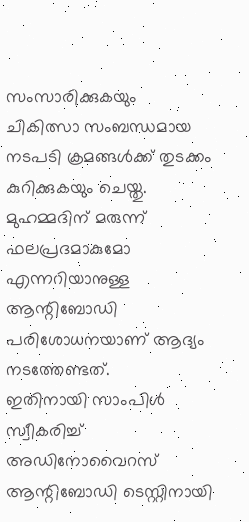സംസാരിക്കുകയും ചികിത്സാ സംബന്ധമായ നടപടി ക്രമങ്ങള്‍ക്ക് തുടക്കം കുറിക്കുകയും ചെയ്തു. മുഹമ്മദിന് മരുന്ന് ഫലപ്രദമാകുമോ എന്നറിയാനുള്ള ആന്റിബോഡി പരിശോധനയാണ് ആദ്യം നടത്തേണ്ടത്.
ഇതിനായി സാംപിള്‍ സ്വീകരിച്ച് അഡിനോവൈറസ് ആന്റിബോഡി ടെസ്റ്റിനായി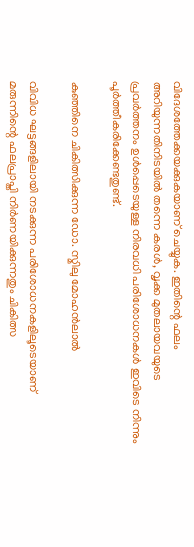വിദേശത്തേക്കയക്കുകയാണ് ചെയ്യുക. ഇതിന്റെ ഫലം അറിയുന്നതിനിടയില്‍ തന്നെ കരള്‍, വൃക്ക മുതലായവയുടെ പ്രവര്‍ത്തനം ഉള്‍പ്പെടെയുള്ള നിരവധി പരിശോധനകള്‍ ഇവിടെ നിന്നും പൂര്‍ത്തീകരിക്കേണ്ടതുണ്ട്.

കുഞ്ഞിനെ ചികിത്സിക്കുന്ന ഡോ. സ്മിലു മോഹന്‍ലാല്‍

വിവിധ ഘട്ടങ്ങളിലായി നടക്കുന്ന പരിശോധനകളിലൂടെയാണ് മരുന്നിന്റെ ഫലപ്രാപ്തി നിര്‍ണയിക്കുന്നതും ചികിത്സ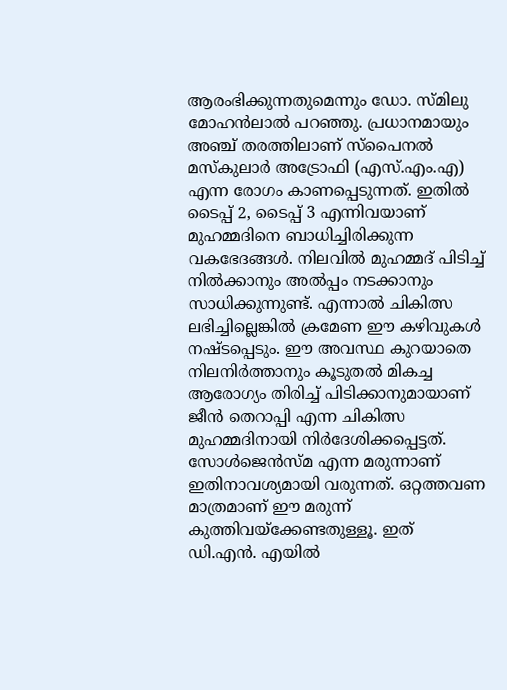ആരംഭിക്കുന്നതുമെന്നും ഡോ. സ്മിലു മോഹന്‍ലാല്‍ പറഞ്ഞു. പ്രധാനമായും അഞ്ച് തരത്തിലാണ് സ്‌പൈനൽ മസ്‌കുലാര്‍ അട്രോഫി (എസ്.എം.എ) എന്ന രോഗം കാണപ്പെടുന്നത്. ഇതില്‍ ടൈപ്പ് 2, ടൈപ്പ് 3 എന്നിവയാണ് മുഹമ്മദിനെ ബാധിച്ചിരിക്കുന്ന വകഭേദങ്ങള്‍. നിലവില്‍ മുഹമ്മദ് പിടിച്ച് നില്‍ക്കാനും അല്‍പ്പം നടക്കാനും സാധിക്കുന്നുണ്ട്. എന്നാല്‍ ചികിത്സ ലഭിച്ചില്ലെങ്കില്‍ ക്രമേണ ഈ കഴിവുകള്‍ നഷ്ടപ്പെടും. ഈ അവസ്ഥ കുറയാതെ നിലനിര്‍ത്താനും കൂടുതല്‍ മികച്ച ആരോഗ്യം തിരിച്ച് പിടിക്കാനുമായാണ് ജീന്‍ തെറാപ്പി എന്ന ചികിത്സ മുഹമ്മദിനായി നിര്‍ദേശിക്കപ്പെട്ടത്. സോള്‍ജെന്‍സ്മ എന്ന മരുന്നാണ് ഇതിനാവശ്യമായി വരുന്നത്. ഒറ്റത്തവണ മാത്രമാണ് ഈ മരുന്ന് കുത്തിവയ്ക്കേണ്ടതുള്ളൂ. ഇത് ഡി.എന്‍. എയില്‍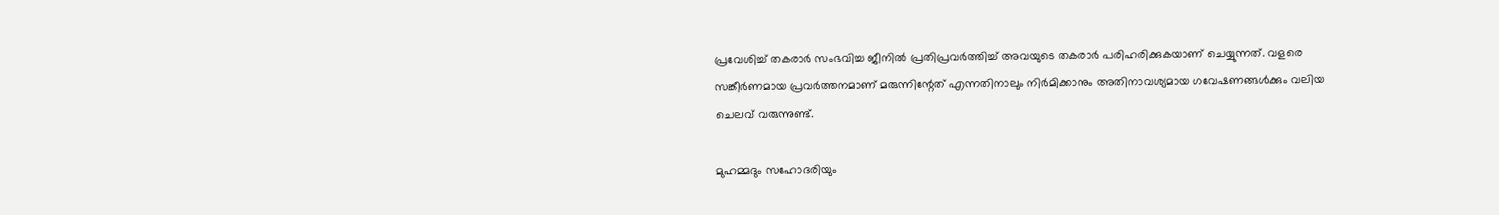പ്രവേശിച്ച് തകരാര്‍ സംഭവിച്ച ജീനില്‍ പ്രതിപ്രവര്‍ത്തിച്ച് അവയുടെ തകരാര്‍ പരിഹരിക്കുകയാണ് ചെയ്യുന്നത്. വളരെ സങ്കീർണമായ പ്രവര്‍ത്തനമാണ് മരുന്നിന്റേത് എന്നതിനാലും നിര്‍മിക്കാനും അതിനാവശ്യമായ ഗവേഷണങ്ങള്‍ക്കും വലിയ ചെലവ് വരുന്നുണ്ട്.

മുഹമ്മദും സഹോദരിയും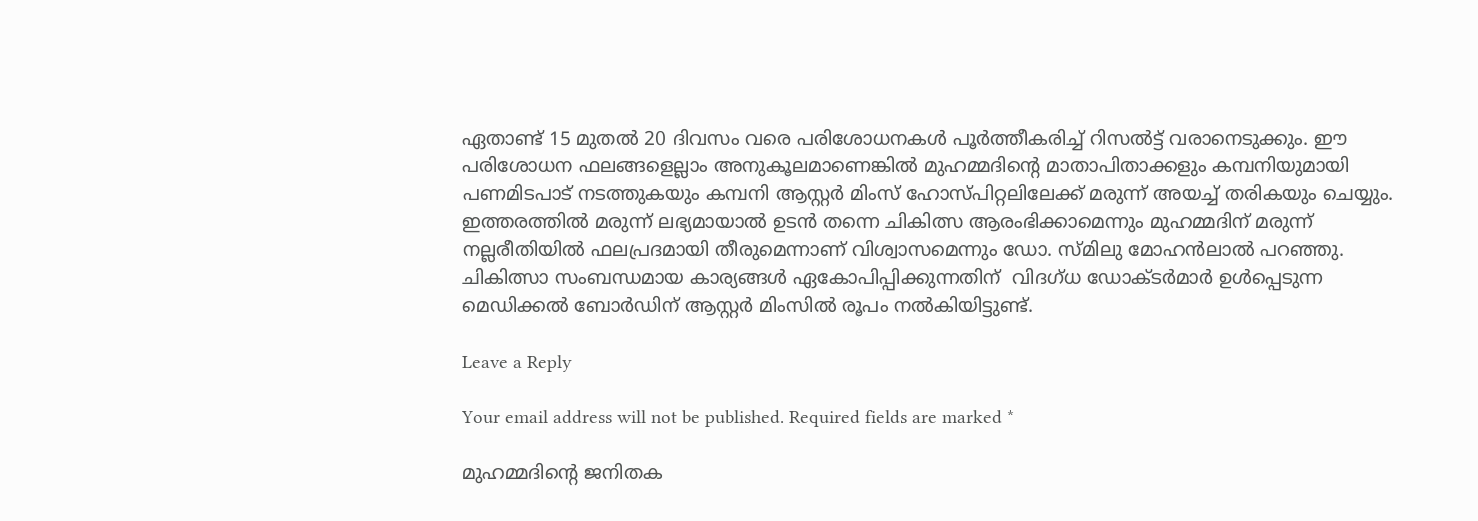ഏതാണ്ട് 15 മുതല്‍ 20 ദിവസം വരെ പരിശോധനകള്‍ പൂര്‍ത്തീകരിച്ച് റിസല്‍ട്ട് വരാനെടുക്കും. ഈ പരിശോധന ഫലങ്ങളെല്ലാം അനുകൂലമാണെങ്കില്‍ മുഹമ്മദിന്റെ മാതാപിതാക്കളും കമ്പനിയുമായി പണമിടപാട് നടത്തുകയും കമ്പനി ആസ്റ്റര്‍ മിംസ് ഹോസ്പിറ്റലിലേക്ക് മരുന്ന് അയച്ച് തരികയും ചെയ്യും. ഇത്തരത്തില്‍ മരുന്ന് ലഭ്യമായാല്‍ ഉടന്‍ തന്നെ ചികിത്സ ആരംഭിക്കാമെന്നും മുഹമ്മദിന് മരുന്ന് നല്ലരീതിയില്‍ ഫലപ്രദമായി തീരുമെന്നാണ് വിശ്വാസമെന്നും ഡോ. സ്മിലു മോഹന്‍ലാല്‍ പറഞ്ഞു. ചികിത്സാ സംബന്ധമായ കാര്യങ്ങള്‍ ഏകോപിപ്പിക്കുന്നതിന്  വിദഗ്ധ ഡോക്ടർമാർ ഉള്‍പ്പെടുന്ന മെഡിക്കല്‍ ബോര്‍ഡിന് ആസ്റ്റര്‍ മിംസില്‍ രൂപം നല്‍കിയിട്ടുണ്ട്.

Leave a Reply

Your email address will not be published. Required fields are marked *

മുഹമ്മദിന്റെ ജനിതക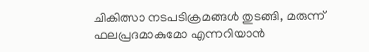ചികിത്സാ നടപടിക്രമങ്ങള്‍ തുടങ്ങി, മരുന്ന് ഫലപ്രദമാകുമോ എന്നറിയാൻ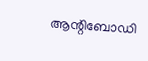ആന്റിബോഡി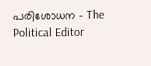പരിശോധന - The Political Editor